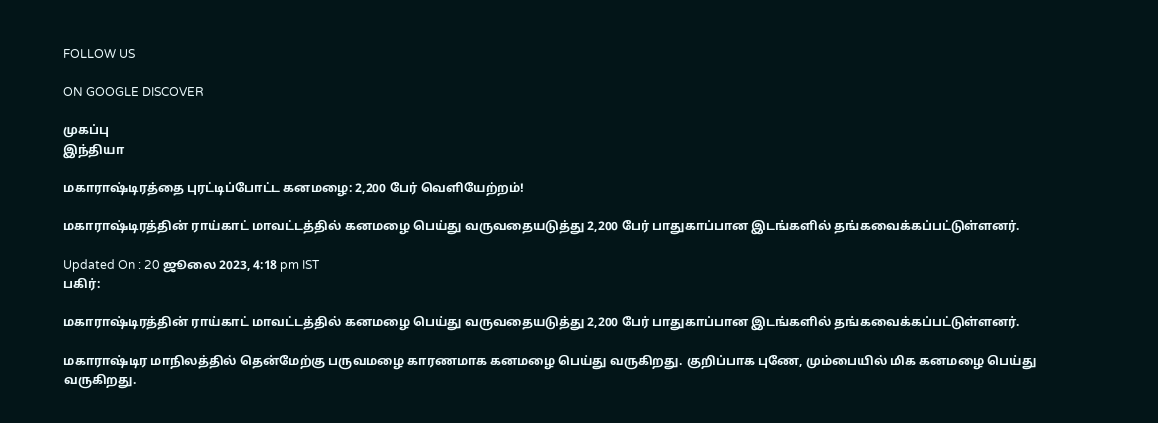FOLLOW US

ON GOOGLE DISCOVER

முகப்பு
இந்தியா

மகாராஷ்டிரத்தை புரட்டிப்போட்ட கனமழை: 2,200 பேர் வெளியேற்றம்!

மகாராஷ்டிரத்தின் ராய்காட் மாவட்டத்தில் கனமழை பெய்து வருவதையடுத்து 2,200 பேர் பாதுகாப்பான இடங்களில் தங்கவைக்கப்பட்டுள்ளனர்.

Updated On : 20 ஜூலை 2023, 4:18 pm IST
பகிர்:

மகாராஷ்டிரத்தின் ராய்காட் மாவட்டத்தில் கனமழை பெய்து வருவதையடுத்து 2,200 பேர் பாதுகாப்பான இடங்களில் தங்கவைக்கப்பட்டுள்ளனர்.

மகாராஷ்டிர மாநிலத்தில் தென்மேற்கு பருவமழை காரணமாக கனமழை பெய்து வருகிறது. குறிப்பாக புணே, மும்பையில் மிக கனமழை பெய்து வருகிறது.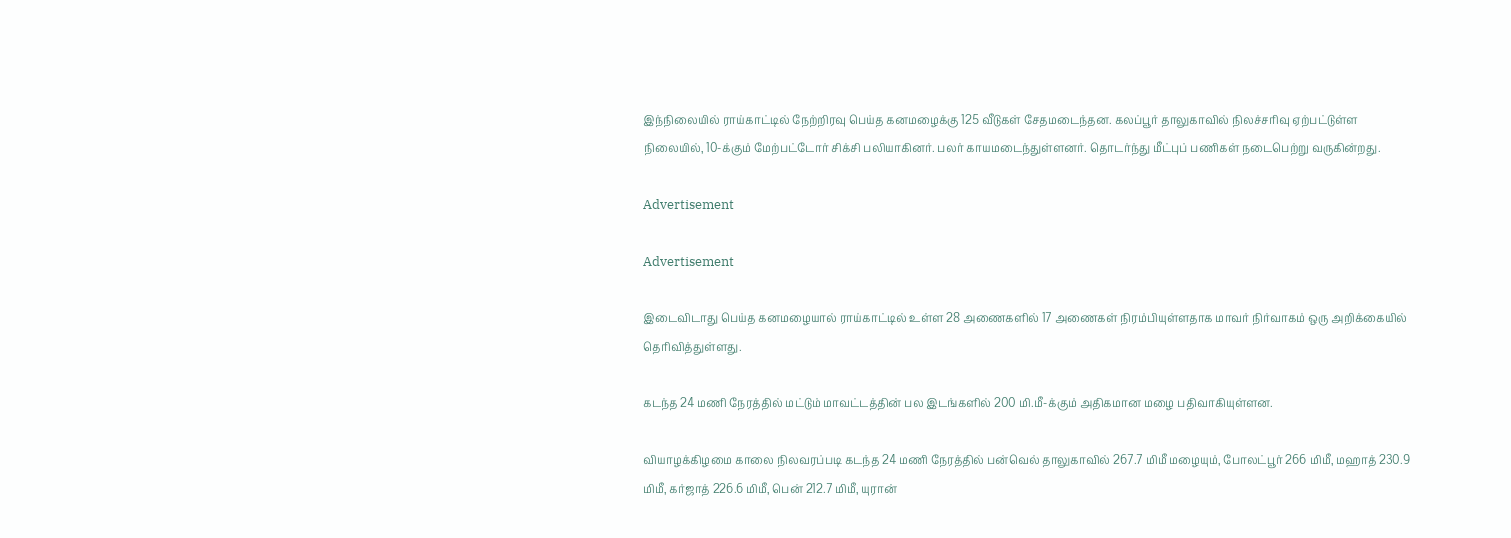இந்நிலையில் ராய்காட்டில் நேற்றிரவு பெய்த கனமழைக்கு 125 வீடுகள் சேதமடைந்தன. கலப்பூர் தாலுகாவில் நிலச்சரிவு ஏற்பட்டுள்ள நிலையில், 10-க்கும் மேற்பட்டோர் சிக்சி பலியாகினர். பலர் காயமடைந்துள்ளனர். தொடர்ந்து மீட்புப் பணிகள் நடைபெற்று வருகின்றது.

Advertisement

Advertisement

இடைவிடாது பெய்த கனமழையால் ராய்காட்டில் உள்ள 28 அணைகளில் 17 அணைகள் நிரம்பியுள்ளதாக மாவர் நிர்வாகம் ஒரு அறிக்கையில் தெரிவித்துள்ளது.

கடந்த 24 மணி நேரத்தில் மட்டும் மாவட்டத்தின் பல இடங்களில் 200 மி.மீ-க்கும் அதிகமான மழை பதிவாகியுள்ளன.

வியாழக்கிழமை காலை நிலவரப்படி கடந்த 24 மணி நேரத்தில் பன்வெல் தாலுகாவில் 267.7 மிமீ மழையும், போலட்பூர் 266 மிமீ, மஹாத் 230.9 மிமீ, கர்ஜாத் 226.6 மிமீ, பென் 212.7 மிமீ, யுரான்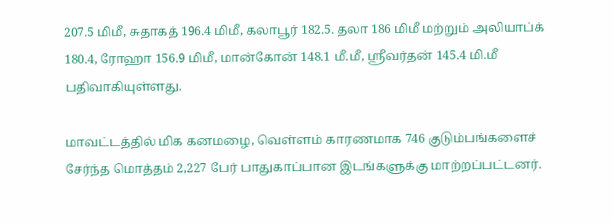207.5 மிமீ, சுதாகத் 196.4 மிமீ, கலாபூர் 182.5. தலா 186 மிமீ மற்றும் அலியாப்க் 180.4, ரோஹா 156.9 மிமீ, மான்கோன் 148.1 மீ.மீ, ஸ்ரீவர்தன் 145.4 மி.மீ பதிவாகியுள்ளது.

மாவட்டத்தில் மிக கனமழை, வெள்ளம் காரணமாக 746 குடும்பங்களைச் சேர்ந்த மொத்தம் 2,227 பேர் பாதுகாப்பான இடங்களுக்கு மாற்றப்பட்டனர்.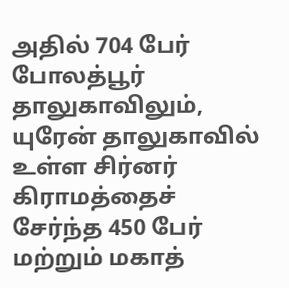அதில் 704 பேர் போலத்பூர் தாலுகாவிலும், யுரேன் தாலுகாவில் உள்ள சிர்னர் கிராமத்தைச் சேர்ந்த 450 பேர் மற்றும் மகாத்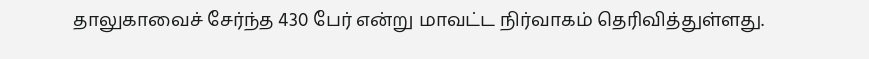தாலுகாவைச் சேர்ந்த 430 பேர் என்று மாவட்ட நிர்வாகம் தெரிவித்துள்ளது.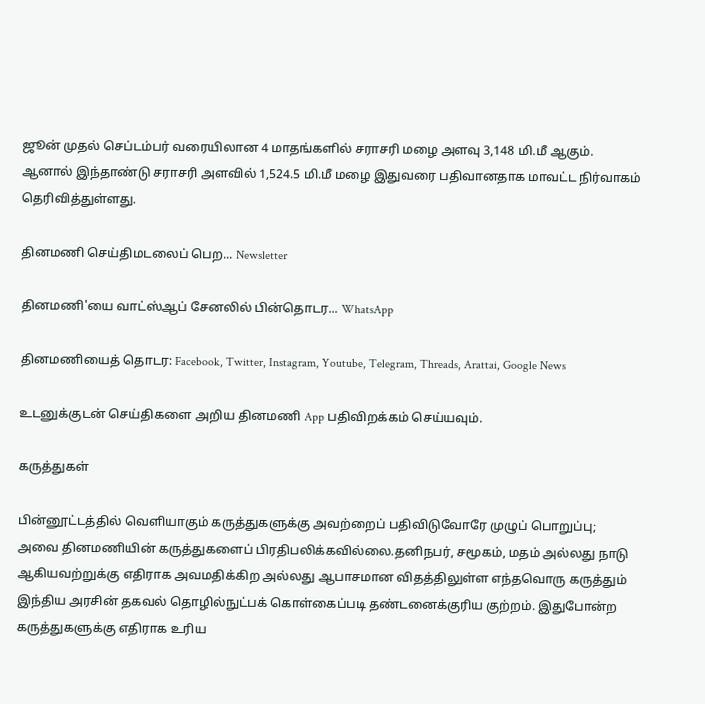ஜூன் முதல் செப்டம்பர் வரையிலான 4 மாதங்களில் சராசரி மழை அளவு 3,148 மி.மீ ஆகும். ஆனால் இந்தாண்டு சராசரி அளவில் 1,524.5 மி.மீ மழை இதுவரை பதிவானதாக மாவட்ட நிர்வாகம் தெரிவித்துள்ளது.

தினமணி செய்திமடலைப் பெற... Newsletter

தினமணி'யை வாட்ஸ்ஆப் சேனலில் பின்தொடர... WhatsApp

தினமணியைத் தொடர: Facebook, Twitter, Instagram, Youtube, Telegram, Threads, Arattai, Google News

உடனுக்குடன் செய்திகளை அறிய தினமணி App பதிவிறக்கம் செய்யவும்.

கருத்துகள்

பின்னூட்டத்தில் வெளியாகும் கருத்துகளுக்கு அவற்றைப் பதிவிடுவோரே முழுப் பொறுப்பு; அவை தினமணியின் கருத்துகளைப் பிரதிபலிக்கவில்லை.தனிநபர், சமூகம், மதம் அல்லது நாடு ஆகியவற்றுக்கு எதிராக அவமதிக்கிற அல்லது ஆபாசமான விதத்திலுள்ள எந்தவொரு கருத்தும் இந்திய அரசின் தகவல் தொழில்நுட்பக் கொள்கைப்படி தண்டனைக்குரிய குற்றம். இதுபோன்ற கருத்துகளுக்கு எதிராக உரிய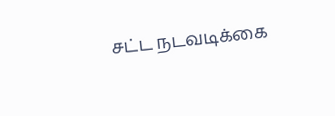சட்ட நடவடிக்கை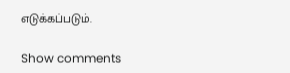எடுக்கப்படும்.

Show comments